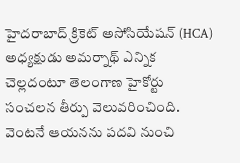హైదరాబాద్ క్రికెట్ అసోసియేషన్ (HCA) అధ్యక్షుడు అమర్నాథ్ ఎన్నిక చెల్లదంటూ తెలంగాణ హైకోర్టు సంచలన తీర్పు వెలువరించింది. వెంటనే ఆయనను పదవి నుంచి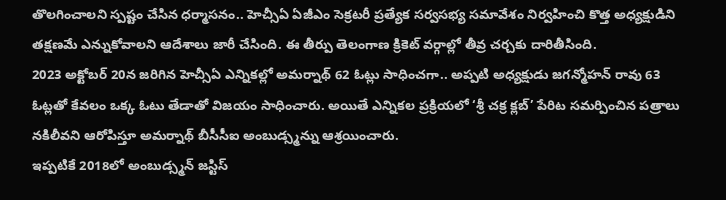తొలగించాలని స్పష్టం చేసిన ధర్మాసనం.. హెచ్సీఏ ఏజీఎం సెక్రటరీ ప్రత్యేక సర్వసభ్య సమావేశం నిర్వహించి కొత్త అధ్యక్షుడిని తక్షణమే ఎన్నుకోవాలని ఆదేశాలు జారీ చేసింది. ఈ తీర్పు తెలంగాణ క్రికెట్ వర్గాల్లో తీవ్ర చర్చకు దారితీసింది.
2023 అక్టోబర్ 20న జరిగిన హెచ్సీఏ ఎన్నికల్లో అమర్నాథ్ 62 ఓట్లు సాధించగా.. అప్పటి అధ్యక్షుడు జగన్మోహన్ రావు 63 ఓట్లతో కేవలం ఒక్క ఓటు తేడాతో విజయం సాధించారు. అయితే ఎన్నికల ప్రక్రియలో ‘శ్రీ చక్ర క్లబ్’ పేరిట సమర్పించిన పత్రాలు నకిలీవని ఆరోపిస్తూ అమర్నాథ్ బీసీసీఐ అంబుడ్స్మన్ను ఆశ్రయించారు.
ఇప్పటికే 2018లో అంబుడ్స్మన్ జస్టిస్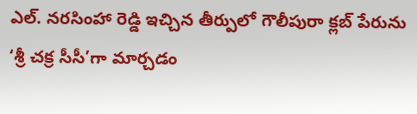ఎల్. నరసింహా రెడ్డి ఇచ్చిన తీర్పులో గౌలీపురా క్లబ్ పేరును ‘శ్రీ చక్ర సీసీ’గా మార్చడం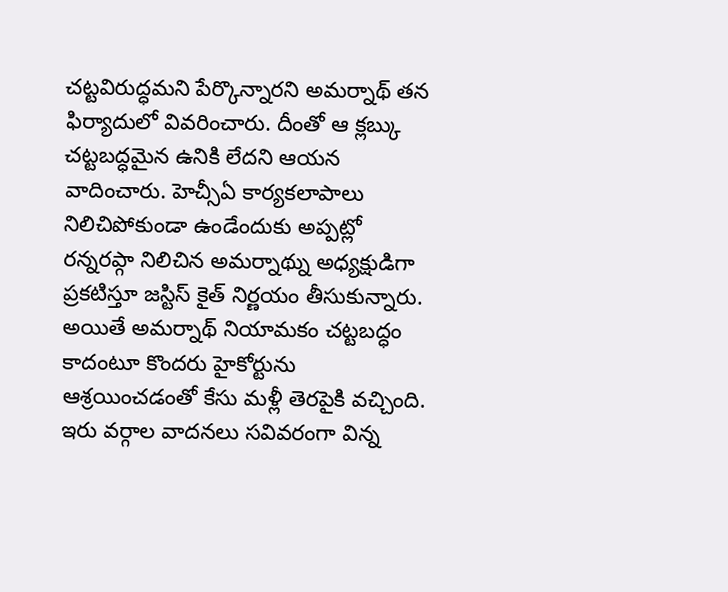చట్టవిరుద్ధమని పేర్కొన్నారని అమర్నాథ్ తన ఫిర్యాదులో వివరించారు. దీంతో ఆ క్లబ్కు చట్టబద్ధమైన ఉనికి లేదని ఆయన వాదించారు. హెచ్సీఏ కార్యకలాపాలు నిలిచిపోకుండా ఉండేందుకు అప్పట్లో రన్నరప్గా నిలిచిన అమర్నాథ్ను అధ్యక్షుడిగా ప్రకటిస్తూ జస్టిస్ కైత్ నిర్ణయం తీసుకున్నారు.
అయితే అమర్నాథ్ నియామకం చట్టబద్ధం కాదంటూ కొందరు హైకోర్టును ఆశ్రయించడంతో కేసు మళ్లీ తెరపైకి వచ్చింది. ఇరు వర్గాల వాదనలు సవివరంగా విన్న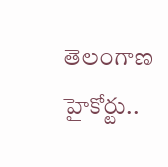తెలంగాణ హైకోర్టు..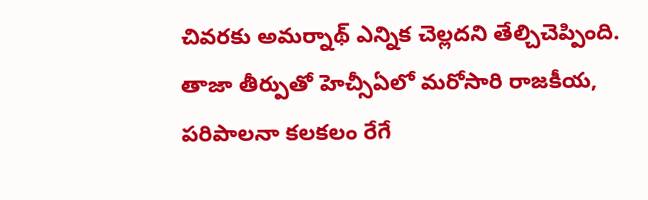చివరకు అమర్నాథ్ ఎన్నిక చెల్లదని తేల్చిచెప్పింది. తాజా తీర్పుతో హెచ్సీఏలో మరోసారి రాజకీయ, పరిపాలనా కలకలం రేగే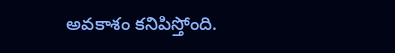అవకాశం కనిపిస్తోంది.